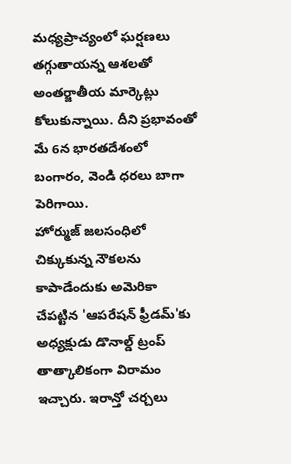మధ్యప్రాచ్యంలో ఘర్షణలు తగ్గుతాయన్న ఆశలతో అంతర్జాతీయ మార్కెట్లు కోలుకున్నాయి. దీని ప్రభావంతో మే 6న భారతదేశంలో బంగారం, వెండి ధరలు బాగా పెరిగాయి.
హోర్ముజ్ జలసంధిలో చిక్కుకున్న నౌకలను కాపాడేందుకు అమెరికా చేపట్టిన 'ఆపరేషన్ ఫ్రీడమ్'కు అధ్యక్షుడు డొనాల్డ్ ట్రంప్ తాత్కాలికంగా విరామం ఇచ్చారు. ఇరాన్తో చర్చలు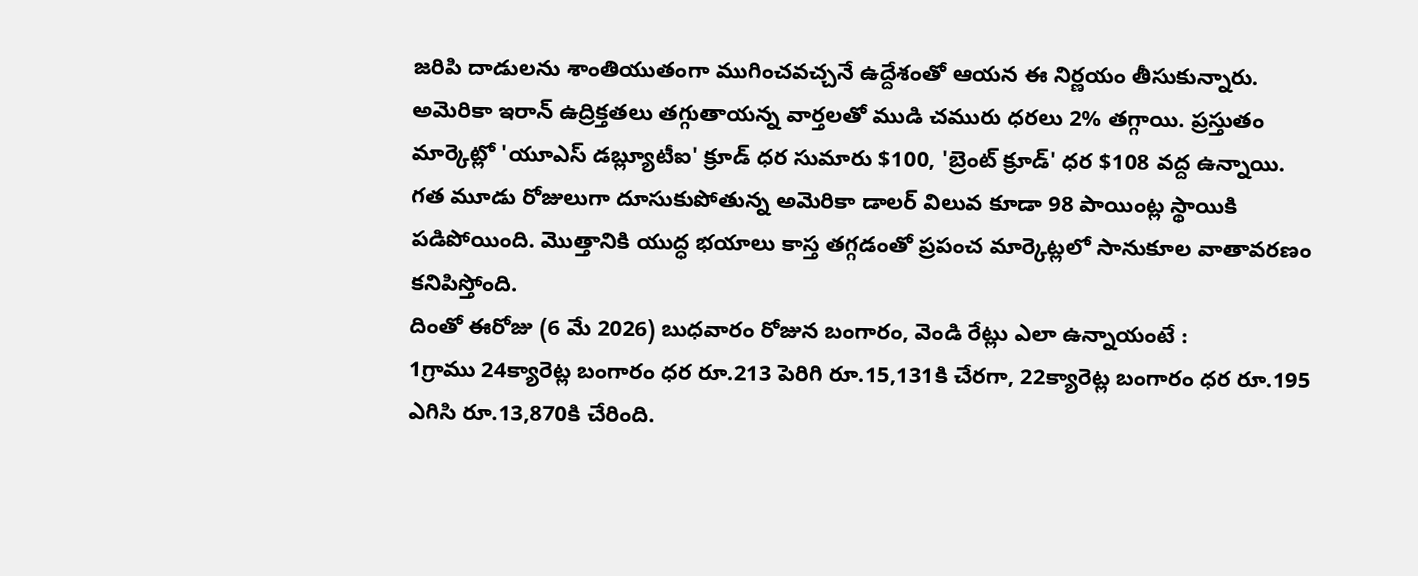జరిపి దాడులను శాంతియుతంగా ముగించవచ్చనే ఉద్దేశంతో ఆయన ఈ నిర్ణయం తీసుకున్నారు.
అమెరికా ఇరాన్ ఉద్రిక్తతలు తగ్గుతాయన్న వార్తలతో ముడి చమురు ధరలు 2% తగ్గాయి. ప్రస్తుతం మార్కెట్లో 'యూఎస్ డబ్ల్యూటీఐ' క్రూడ్ ధర సుమారు $100, 'బ్రెంట్ క్రూడ్' ధర $108 వద్ద ఉన్నాయి. గత మూడు రోజులుగా దూసుకుపోతున్న అమెరికా డాలర్ విలువ కూడా 98 పాయింట్ల స్థాయికి పడిపోయింది. మొత్తానికి యుద్ధ భయాలు కాస్త తగ్గడంతో ప్రపంచ మార్కెట్లలో సానుకూల వాతావరణం కనిపిస్తోంది.
దింతో ఈరోజు (6 మే 2026) బుధవారం రోజున బంగారం, వెండి రేట్లు ఎలా ఉన్నాయంటే :
1గ్రాము 24క్యారెట్ల బంగారం ధర రూ.213 పెరిగి రూ.15,131కి చేరగా, 22క్యారెట్ల బంగారం ధర రూ.195 ఎగిసి రూ.13,870కి చేరింది.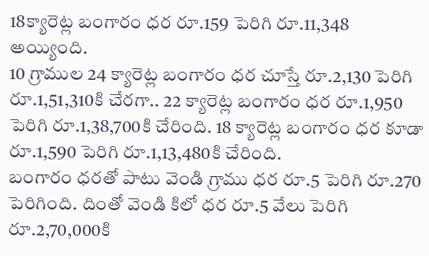18క్యారెట్ల బంగారం ధర రూ.159 పెరిగి రూ.11,348 అయ్యింది.
10 గ్రాముల 24 క్యారెట్ల బంగారం ధర చూస్తే రూ.2,130 పెరిగి రూ.1,51,310కి చేరగా.. 22 క్యారెట్ల బంగారం ధర రూ.1,950 పెరిగి రూ.1,38,700కి చేరింది. 18 క్యారెట్ల బంగారం ధర కూడా రూ.1,590 పెరిగి రూ.1,13,480కి చేరింది.
బంగారం ధరతో పాటు వెండి గ్రాము ధర రూ.5 పెరిగి రూ.270 పెరిగింది. దింతో వెండి కిలో ధర రూ.5 వేలు పెరిగి రూ.2,70,000కి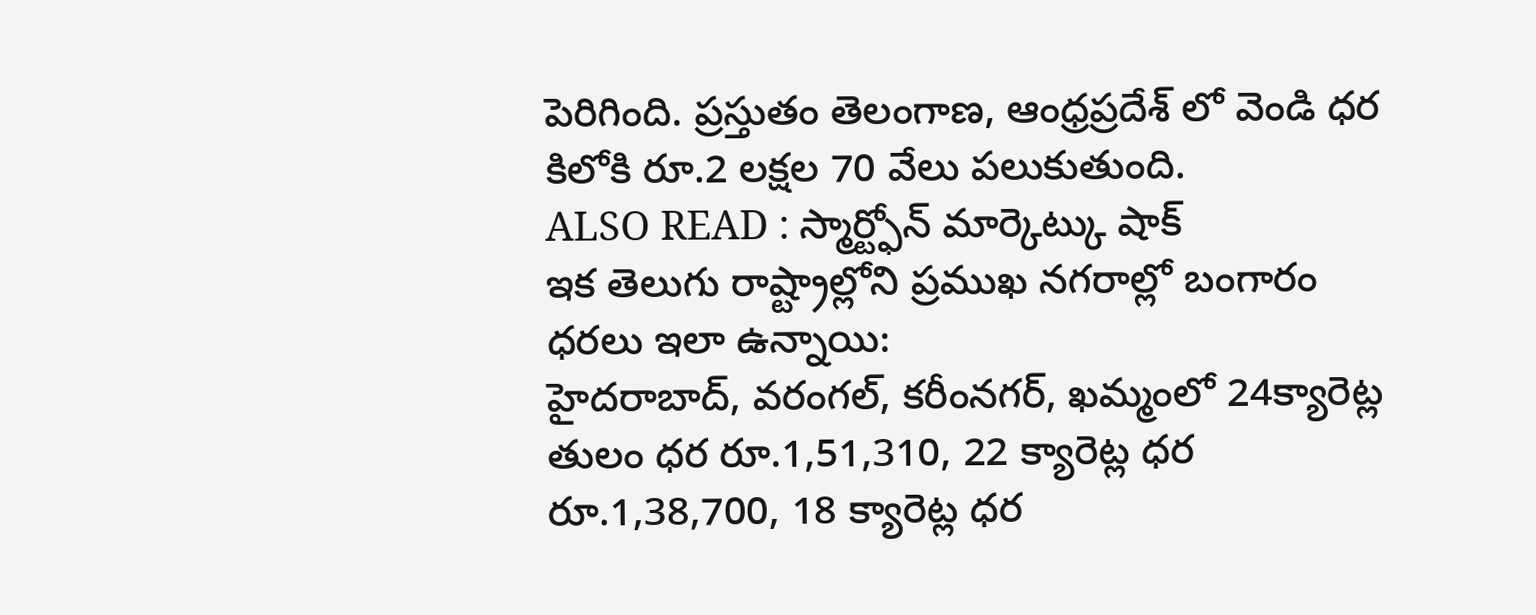పెరిగింది. ప్రస్తుతం తెలంగాణ, ఆంధ్రప్రదేశ్ లో వెండి ధర కిలోకి రూ.2 లక్షల 70 వేలు పలుకుతుంది.
ALSO READ : స్మార్ట్ఫోన్ మార్కెట్కు షాక్
ఇక తెలుగు రాష్ట్రాల్లోని ప్రముఖ నగరాల్లో బంగారం ధరలు ఇలా ఉన్నాయి:
హైదరాబాద్, వరంగల్, కరీంనగర్, ఖమ్మంలో 24క్యారెట్ల తులం ధర రూ.1,51,310, 22 క్యారెట్ల ధర రూ.1,38,700, 18 క్యారెట్ల ధర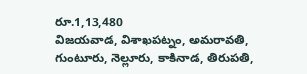రూ.1,13,480
విజయవాడ, విశాఖపట్నం, అమరావతి, గుంటూరు, నెల్లూరు, కాకినాడ, తిరుపతి,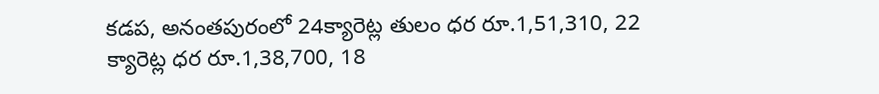కడప, అనంతపురంలో 24క్యారెట్ల తులం ధర రూ.1,51,310, 22 క్యారెట్ల ధర రూ.1,38,700, 18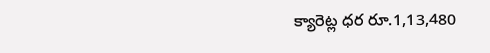క్యారెట్ల ధర రూ.1,13,480